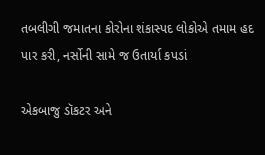તબલીગી જમાતના કોરોના શંકાસ્પદ લોકોએ તમામ હદ પાર કરી, નર્સોની સામે જ ઉતાર્યા કપડાં

એકબાજુ ડૉકટર અને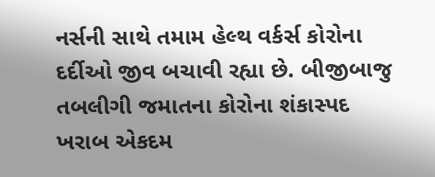નર્સની સાથે તમામ હેલ્થ વર્કર્સ કોરોના દર્દીઓ જીવ બચાવી રહ્યા છે. બીજીબાજુ તબલીગી જમાતના કોરોના શંકાસ્પદ ખરાબ એકદમ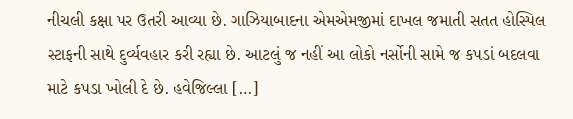નીચલી કક્ષા પર ઉતરી આવ્યા છે. ગાઝિયાબાદના એમએમજીમાં દાખલ જમાતી સતત હોસ્પિલ સ્ટાફની સાથે દુર્વ્યવહાર કરી રહ્યા છે. આટલું જ નહીં આ લોકો નર્સોની સામે જ કપડાં બદલવા માટે કપડા ખોલી દે છે. હવેજિલ્લા […]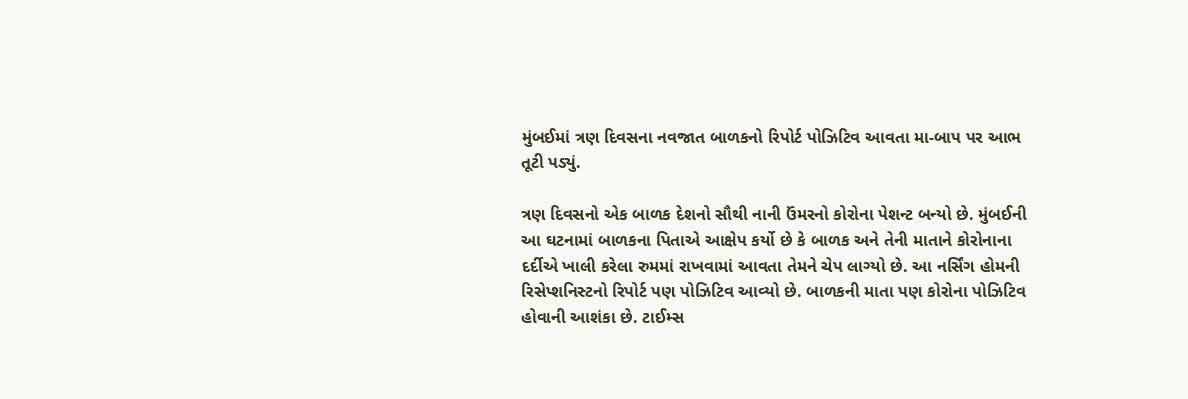મુંબઈમાં ત્રણ દિવસના નવજાત બાળકનો રિપોર્ટ પોઝિટિવ આવતા મા-બાપ પર આભ તૂટી પડ્યું.

ત્રણ દિવસનો એક બાળક દેશનો સૌથી નાની ઉંમરનો કોરોના પેશન્ટ બન્યો છે. મુંબઈની આ ઘટનામાં બાળકના પિતાએ આક્ષેપ કર્યો છે કે બાળક અને તેની માતાને કોરોનાના દર્દીએ ખાલી કરેલા રુમમાં રાખવામાં આવતા તેમને ચેપ લાગ્યો છે. આ નર્સિંગ હોમની રિસેપ્શનિસ્ટનો રિપોર્ટ પણ પોઝિટિવ આવ્યો છે. બાળકની માતા પણ કોરોના પોઝિટિવ હોવાની આશંકા છે. ટાઈમ્સ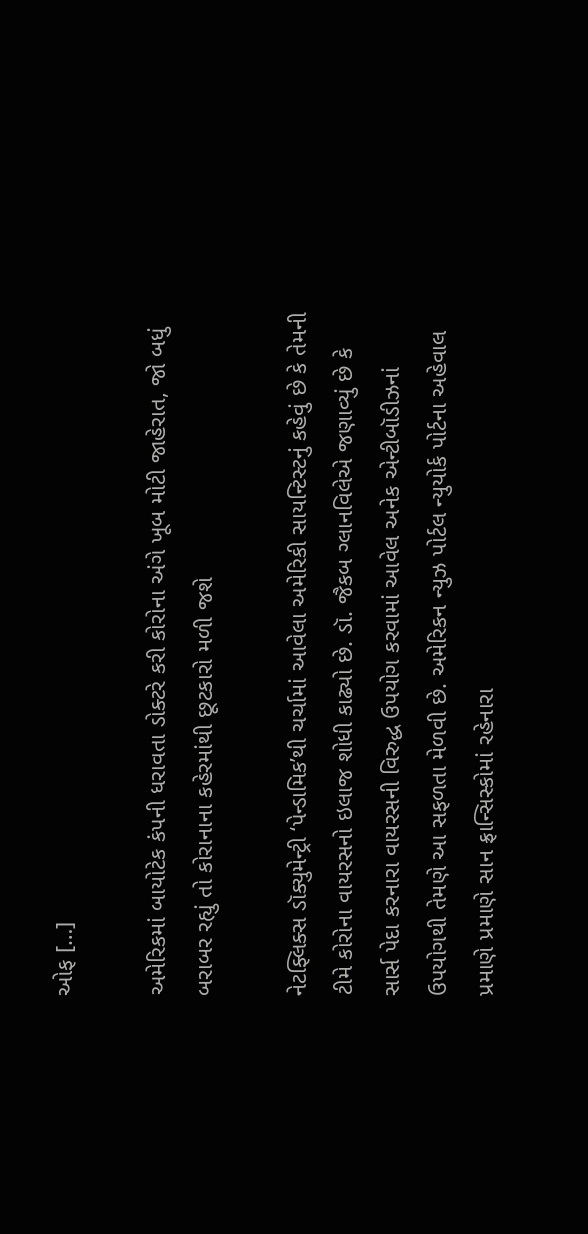ઓફ […]

અમેરિકમાં બાયોટેક કંપની ધરાવતા ડોક્ટરે કરી કોરોના અંગે ખૂબ મોટી જાહેરાત, જો બધું બરાબર રહ્યું તો કોરાનાના કહેરમાંથી છૂટકારો મળી જશે

નેટફ્લિક્સ ડૉક્યુમેન્ટ્રી ‘પેન્ડામિક’થી ચર્ચામાં આવેલા અમેરિકી સાયન્ટિસ્ટનું કહેવું છે કે તેમની ટીમે કોરોના વાયરસનો ઇલાજ શોધી કાઢ્યો છે. ડૉ. જૈકબ ગ્લાનવિલેએ જણાવ્યું છે કે સાર્સ પેદા કરનારા વાયરસની વિરુદ્ધ ઉપયોગ કરવામાં આવેલ અનેક એન્ટીબૉડીઝનાં ઉપયોગથી તેમણે આ સફળતા મેળવી છે. અમેરિકન ન્યુઝ પોર્ટલ ન્યુયોર્ક પોર્ટના અહેવાલ પ્રમાણે પ્રમાણે સાન ફ્રાન્સિસ્કોમાં રહેનારા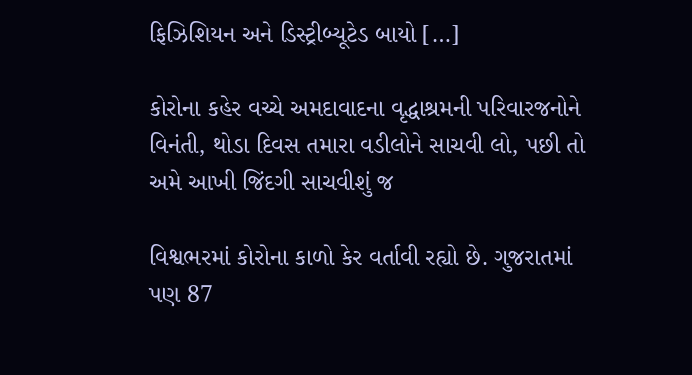ફિઝિશિયન અને ડિસ્ટ્રીબ્યૂટેડ બાયો […]

કોરોના કહેર વચ્ચે અમદાવાદના વૃદ્ધાશ્રમની પરિવારજનોને વિનંતી, થોડા દિવસ તમારા વડીલોને સાચવી લો, પછી તો અમે આખી જિંદગી સાચવીશું જ

વિશ્વભરમાં કોરોના કાળો કેર વર્તાવી રહ્યો છે. ગુજરાતમાં પણ 87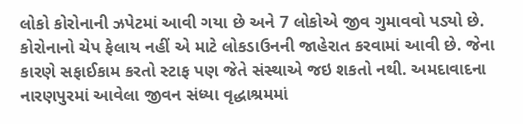લોકો કોરોનાની ઝપેટમાં આવી ગયા છે અને 7 લોકોએ જીવ ગુમાવવો પડ્યો છે. કોરોનાનો ચેપ ફેલાય નહીં એ માટે લોકડાઉનની જાહેરાત કરવામાં આવી છે. જેના કારણે સફાઈકામ કરતો સ્ટાફ પણ જેતે સંસ્થાએ જઇ શકતો નથી. અમદાવાદના નારણપુરમાં આવેલા જીવન સંધ્યા વૃદ્ધાશ્રમમાં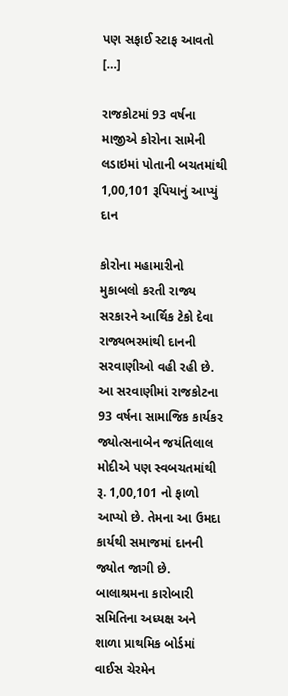પણ સફાઈ સ્ટાફ આવતો […]

રાજકોટમાં 93 વર્ષના માજીએ કોરોના સામેની લડાઇમાં પોતાની બચતમાંથી 1,00,101 રૂપિયાનું આપ્યું દાન

કોરોના મહામારીનો મુકાબલો કરતી રાજ્ય સરકારને આર્થિક ટેકો દેવા રાજ્યભરમાંથી દાનની સરવાણીઓ વહી રહી છે. આ સરવાણીમાં રાજકોટના 93 વર્ષના સામાજિક કાર્યકર જ્યોત્સનાબેન જયંતિલાલ મોદીએ પણ સ્વબચતમાંથી રૂ. 1,00,101 નો ફાળો આપ્યો છે. તેમના આ ઉમદા કાર્યથી સમાજમાં દાનની જ્યોત જાગી છે. બાલાશ્રમના કારોબારી સમિતિના અધ્યક્ષ અને શાળા પ્રાથમિક બોર્ડમાં વાઈસ ચેરમેન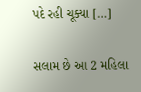પદે રહી ચૂક્યા […]

સલામ છે આ 2 મહિલા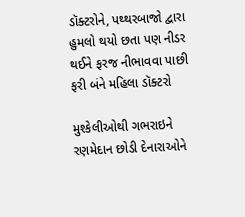ડૉક્ટરોને, પથ્થરબાજો દ્વારા હુમલો થયો છતા પણ નીડર થઈને ફરજ નીભાવવા પાછી ફરી બંને મહિલા ડૉક્ટરો

મુશ્કેલીઓથી ગભરાઇને રણમેદાન છોડી દેનારાઓને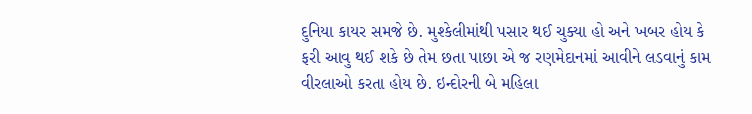દુનિયા કાયર સમજે છે. મુશ્કેલીમાંથી પસાર થઈ ચુક્યા હો અને ખબર હોય કે ફરી આવુ થઈ શકે છે તેમ છતા પાછા એ જ રણમેદાનમાં આવીને લડવાનું કામ વીરલાઓ કરતા હોય છે. ઇન્દોરની બે મહિલા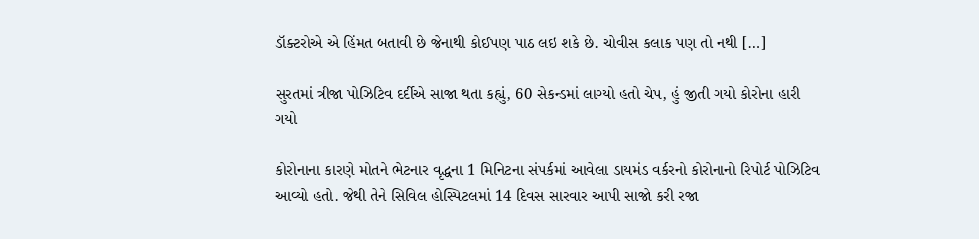ડૉક્ટરોએ એ હિંમત બતાવી છે જેનાથી કોઈપણ પાઠ લઇ શકે છે. ચોવીસ કલાક પણ તો નથી […]

સુરતમાં ત્રીજા પોઝિટિવ દર્દીએ સાજા થતા કહ્યું, 60 સેકન્ડમાં લાગ્યો હતો ચેપ, હું જીતી ગયો કોરોના હારી ગયો

કોરોનાના કારણે મોતને ભેટનાર વૃદ્ધના 1 મિનિટના સંપર્કમાં આવેલા ડાયમંડ વર્કરનો કોરોનાનો રિપોર્ટ પોઝિટિવ આવ્યો હતો. જેથી તેને સિવિલ હોસ્પિટલમાં 14 દિવસ સારવાર આપી સાજો કરી રજા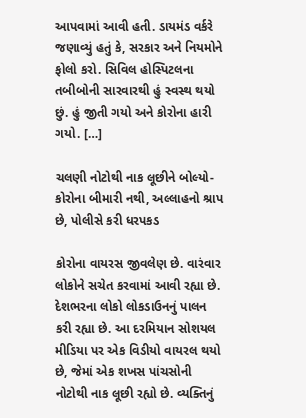આપવામાં આવી હતી. ડાયમંડ વર્કરે જણાવ્યું હતું કે, સરકાર અને નિયમોને ફોલો કરો. સિવિલ હોસ્પિટલના તબીબોની સારવારથી હું સ્વસ્થ થયો છું. હું જીતી ગયો અને કોરોના હારી ગયો. […]

ચલણી નોટોથી નાક લૂછીને બોલ્યો- કોરોના બીમારી નથી, અલ્લાહનો શ્રાપ છે, પોલીસે કરી ધરપકડ

કોરોના વાયરસ જીવલેણ છે. વારંવાર લોકોને સચેત કરવામાં આવી રહ્યા છે. દેશભરના લોકો લોકડાઉનનું પાલન કરી રહ્યા છે. આ દરમિયાન સોશયલ મીડિયા પર એક વિડીયો વાયરલ થયો છે, જેમાં એક શખસ પાંચસોની નોટોથી નાક લૂછી રહ્યો છે. વ્યક્તિનું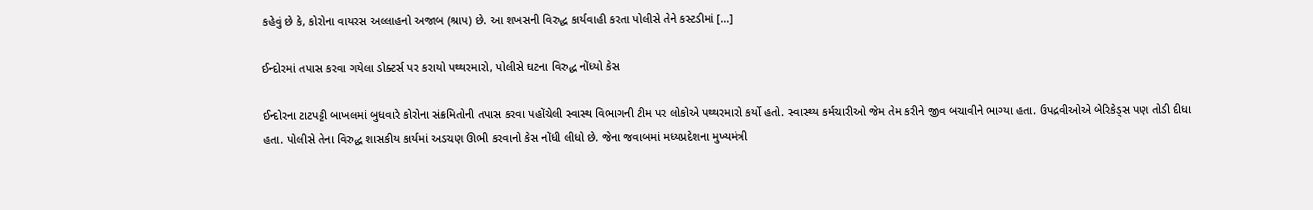કહેવું છે કે, કોરોના વાયરસ અલ્લાહનો અજાબ (શ્રાપ) છે. આ શખસની વિરુદ્ધ કાર્યવાહી કરતા પોલીસે તેને કસ્ટડીમાં […]

ઈન્દોરમાં તપાસ કરવા ગયેલા ડોક્ટર્સ પર કરાયો પથ્થરમારો, પોલીસે ઘટના વિરુદ્ધ નોંધ્યો કેસ

ઈન્દોરના ટાટપટ્ટી બાખલમાં બુધવારે કોરોના સંક્રમિતોની તપાસ કરવા પહોંચેલી સ્વાસ્થ વિભાગની ટીમ પર લોકોએ પથ્થરમારો કર્યો હતો. સ્વાસ્થ્ય કર્મચારીઓ જેમ તેમ કરીને જીવ બચાવીને ભાગ્યા હતા. ઉપદ્રવીઓએ બેરિકેડ્સ પણ તોડી દીધા હતા. પોલીસે તેના વિરુદ્ધ શાસકીય કાર્યમાં અડચણ ઊભી કરવાનો કેસ નોંધી લીધો છે. જેના જવાબમાં મધ્યપ્રદેશના મુખ્યમંત્રી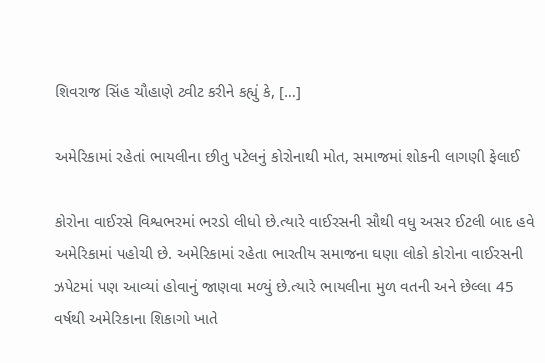શિવરાજ સિંહ ચૌહાણે ટ્વીટ કરીને કહ્યું કે, […]

અમેરિકામાં રહેતાં ભાયલીના છીતુ પટેલનું કોરોનાથી મોત, સમાજમાં શોકની લાગણી ફેલાઈ

કોરોના વાઈરસે વિશ્વભરમાં ભરડો લીધો છે.ત્યારે વાઈરસની સૌથી વધુ અસર ઈટલી બાદ હવે અમેરિકામાં પહોચી છે. અમેરિકામાં રહેતા ભારતીય સમાજના ઘણા લોકો કોરોના વાઈરસની ઝપેટમાં પણ આવ્યાં હોવાનું જાણવા મળ્યું છે.ત્યારે ભાયલીના મુળ વતની અને છેલ્લા 45 વર્ષથી અમેરિકાના શિકાગો ખાતે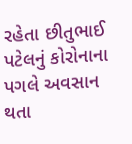રહેતા છીતુભાઈ પટેલનું કોરોનાના પગલે અવસાન થતા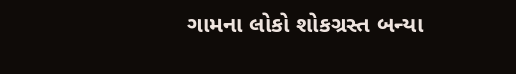ગામના લોકો શોકગ્રસ્ત બન્યા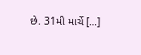છે. 31મી માર્ચે […]